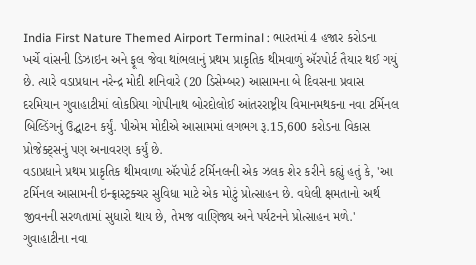India First Nature Themed Airport Terminal : ભારતમાં 4 હજાર કરોડના ખર્ચે વાંસની ડિઝાઇન અને ફૂલ જેવા થાંભલાનું પ્રથમ પ્રાકૃતિક થીમવાળું ઍરપોર્ટ તૈયાર થઈ ગયું છે. ત્યારે વડાપ્રધાન નરેન્દ્ર મોદી શનિવારે (20 ડિસેમ્બર) આસામના બે દિવસના પ્રવાસ દરમિયાન ગુવાહાટીમાં લોકપ્રિયા ગોપીનાથ બોરદોલોઈ આંતરરાષ્ટ્રીય વિમાનમથકના નવા ટર્મિનલ બિલ્ડિંગનું ઉદ્ઘાટન કર્યું. પીએમ મોદીએ આસામમાં લગભગ રૂ.15,600 કરોડના વિકાસ પ્રોજેક્ટ્સનું પણ અનાવરણ કર્યું છે.
વડાપ્રધાને પ્રથમ પ્રાકૃતિક થીમવાળા ઍરપોર્ટ ટર્મિનલની એક ઝલક શેર કરીને કહ્યું હતું કે, 'આ ટર્મિનલ આસામની ઇન્ફ્રાસ્ટ્રક્ચર સુવિધા માટે એક મોટું પ્રોત્સાહન છે. વધેલી ક્ષમતાનો અર્થ જીવનની સરળતામાં સુધારો થાય છે, તેમજ વાણિજ્ય અને પર્યટનને પ્રોત્સાહન મળે.'
ગુવાહાટીના નવા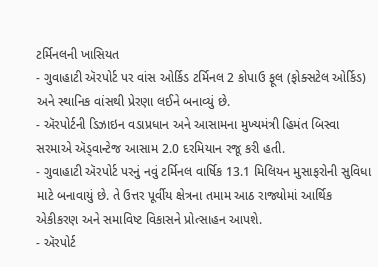ટર્મિનલની ખાસિયત
- ગુવાહાટી ઍરપોર્ટ પર વાંસ ઓર્કિડ ટર્મિનલ 2 કોપાઉ ફૂલ (ફોક્સટેલ ઓર્કિડ) અને સ્થાનિક વાંસથી પ્રેરણા લઈને બનાવ્યું છે.
- ઍરપોર્ટની ડિઝાઇન વડાપ્રધાન અને આસામના મુખ્યમંત્રી હિમંત બિસ્વા સરમાએ ઍડ્વાન્ટેજ આસામ 2.0 દરમિયાન રજૂ કરી હતી.
- ગુવાહાટી ઍરપોર્ટ પરનું નવું ટર્મિનલ વાર્ષિક 13.1 મિલિયન મુસાફરોની સુવિધા માટે બનાવાયું છે. તે ઉત્તર પૂર્વીય ક્ષેત્રના તમામ આઠ રાજ્યોમાં આર્થિક એકીકરણ અને સમાવિષ્ટ વિકાસને પ્રોત્સાહન આપશે.
- ઍરપોર્ટ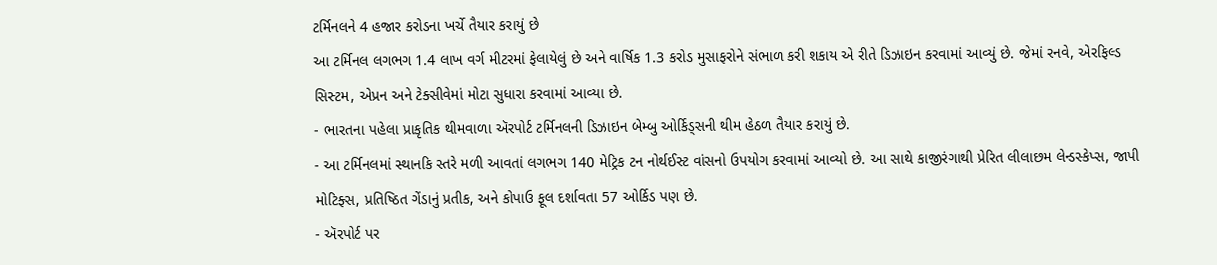ટર્મિનલને 4 હજાર કરોડના ખર્ચે તૈયાર કરાયું છે
આ ટર્મિનલ લગભગ 1.4 લાખ વર્ગ મીટરમાં ફેલાયેલું છે અને વાર્ષિક 1.3 કરોડ મુસાફરોને સંભાળ કરી શકાય એ રીતે ડિઝાઇન કરવામાં આવ્યું છે. જેમાં રનવે, એરફિલ્ડ સિસ્ટમ, એપ્રન અને ટેક્સીવેમાં મોટા સુધારા કરવામાં આવ્યા છે.
- ભારતના પહેલા પ્રાકૃતિક થીમવાળા ઍરપોર્ટ ટર્મિનલની ડિઝાઇન બેમ્બુ ઓર્કિડ્સની થીમ હેઠળ તૈયાર કરાયું છે.
- આ ટર્મિનલમાં સ્થાનકિ સ્તરે મળી આવતાં લગભગ 140 મેટ્રિક ટન નોર્થઈસ્ટ વાંસનો ઉપયોગ કરવામાં આવ્યો છે. આ સાથે કાજીરંગાથી પ્રેરિત લીલાછમ લેન્ડસ્કેપ્સ, જાપી મોટિફ્સ, પ્રતિષ્ઠિત ગેંડાનું પ્રતીક, અને કોપાઉ ફૂલ દર્શાવતા 57 ઓર્કિડ પણ છે.
- ઍરપોર્ટ પર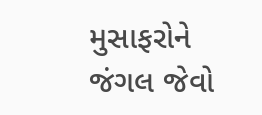મુસાફરોને જંગલ જેવો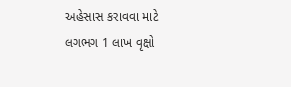અહેસાસ કરાવવા માટે લગભગ 1 લાખ વૃક્ષો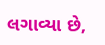લગાવ્યા છે,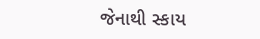જેનાથી સ્કાય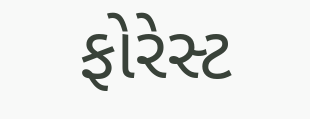ફોરેસ્ટ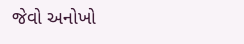જેવો અનોખો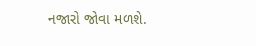નજારો જોવા મળશે.